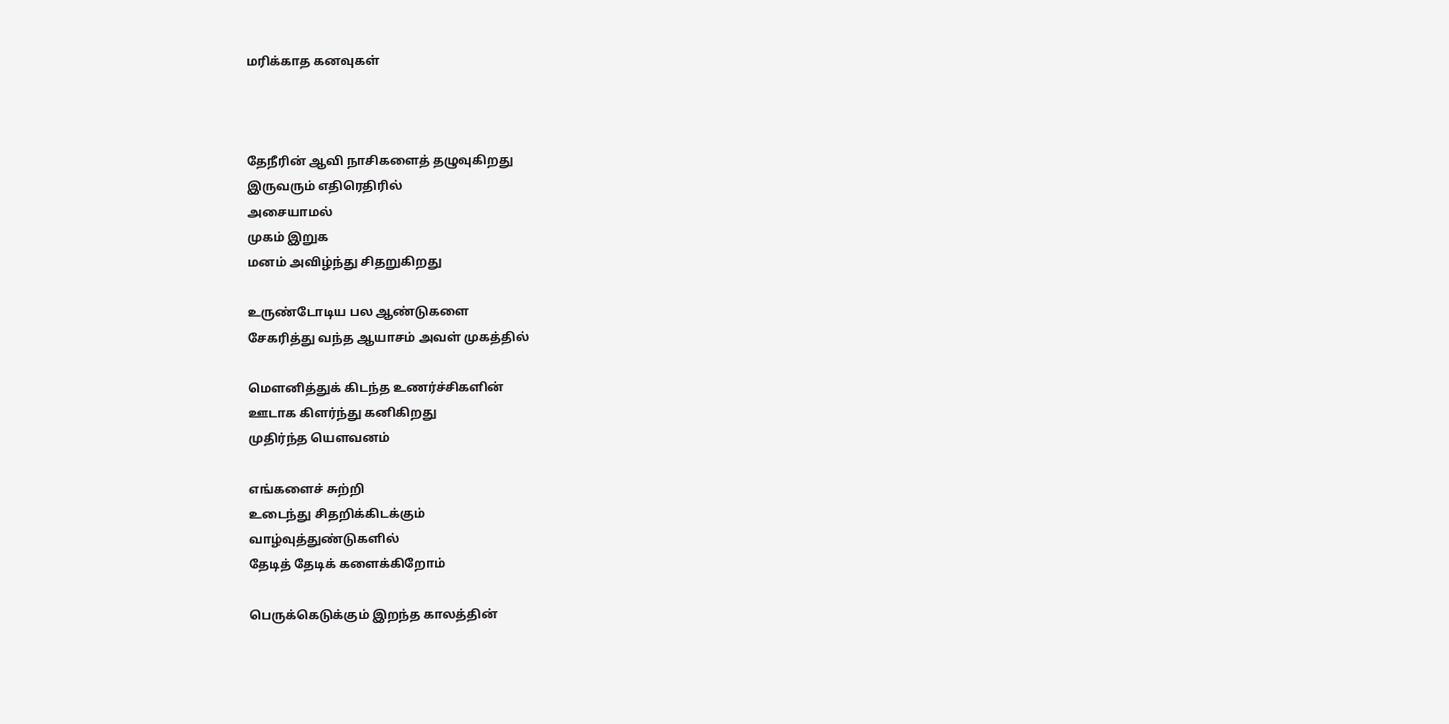மரிக்காத கனவுகள்



தேநீரின் ஆவி நாசிகளைத் தழுவுகிறது
இருவரும் எதிரெதிரில்
அசையாமல்
முகம் இறுக
மனம் அவிழ்ந்து சிதறுகிறது

உருண்டோடிய பல ஆண்டுகளை
சேகரித்து வந்த ஆயாசம் அவள் முகத்தில்

மௌனித்துக் கிடந்த உணர்ச்சிகளின்
ஊடாக கிளர்ந்து கனிகிறது
முதிர்ந்த யௌவனம்

எங்களைச் சுற்றி
உடைந்து சிதறிக்கிடக்கும்
வாழ்வுத்துண்டுகளில்
தேடித் தேடிக் களைக்கிறோம்

பெருக்கெடுக்கும் இறந்த காலத்தின்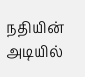நதியின் அடியில்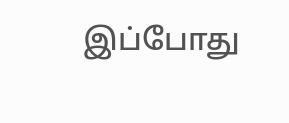இப்போது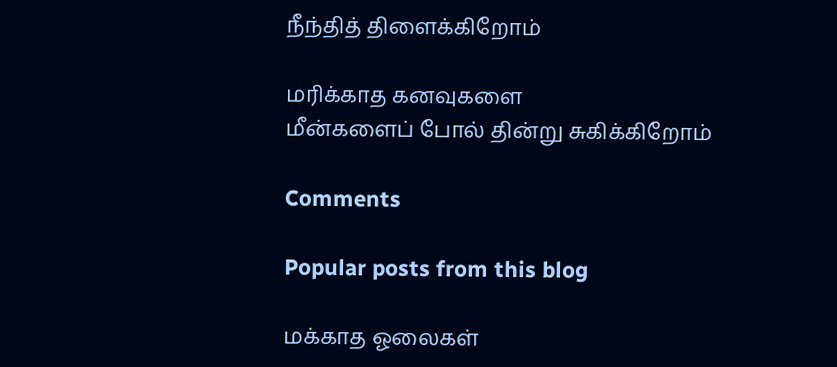நீந்தித் திளைக்கிறோம்

மரிக்காத கனவுகளை
மீன்களைப் போல் தின்று சுகிக்கிறோம்

Comments

Popular posts from this blog

மக்காத ஓலைகள்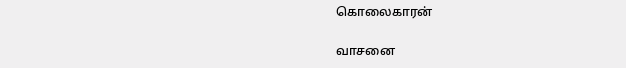கொலைகாரன்

வாசனை